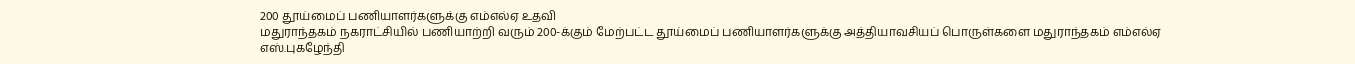200 தூய்மைப் பணியாளர்களுக்கு எம்எல்ஏ உதவி
மதுராந்தகம் நகராட்சியில் பணியாற்றி வரும் 200-க்கும் மேற்பட்ட தூய்மைப் பணியாளர்களுக்கு அத்தியாவசியப் பொருள்களை மதுராந்தகம் எம்எல்ஏ எஸ்.புகழேந்தி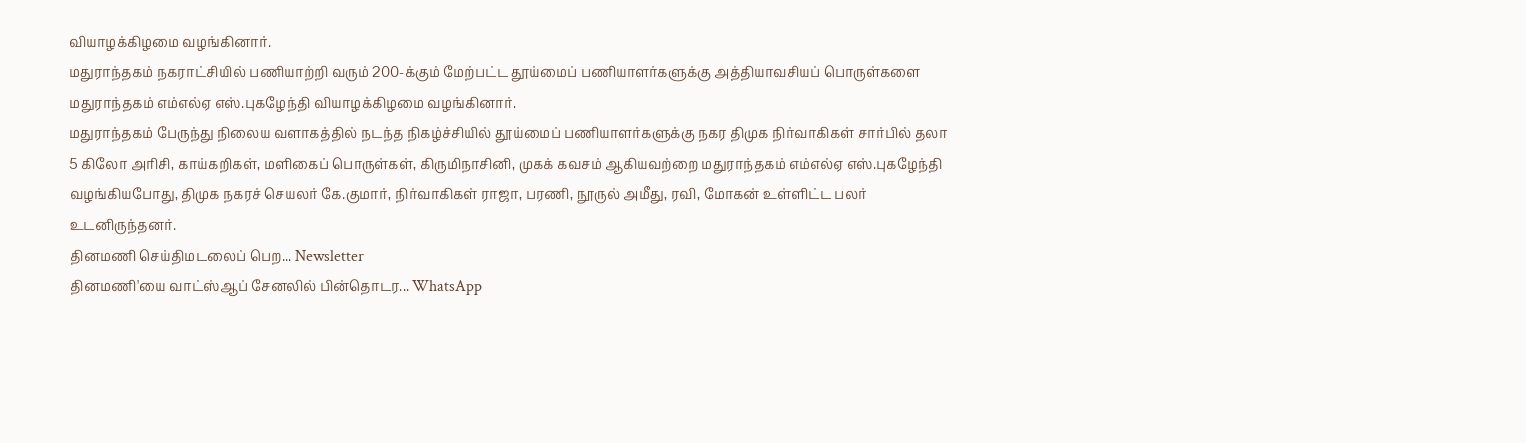வியாழக்கிழமை வழங்கினார்.
மதுராந்தகம் நகராட்சியில் பணியாற்றி வரும் 200-க்கும் மேற்பட்ட தூய்மைப் பணியாளர்களுக்கு அத்தியாவசியப் பொருள்களை மதுராந்தகம் எம்எல்ஏ எஸ்.புகழேந்தி வியாழக்கிழமை வழங்கினார்.
மதுராந்தகம் பேருந்து நிலைய வளாகத்தில் நடந்த நிகழ்ச்சியில் தூய்மைப் பணியாளர்களுக்கு நகர திமுக நிர்வாகிகள் சார்பில் தலா 5 கிலோ அரிசி, காய்கறிகள், மளிகைப் பொருள்கள், கிருமிநாசினி, முகக் கவசம் ஆகியவற்றை மதுராந்தகம் எம்எல்ஏ எஸ்.புகழேந்தி வழங்கியபோது, திமுக நகரச் செயலர் கே.குமார், நிர்வாகிகள் ராஜா, பரணி, நூருல் அமீது, ரவி, மோகன் உள்ளிட்ட பலர் உடனிருந்தனர்.
தினமணி செய்திமடலைப் பெற... Newsletter
தினமணி'யை வாட்ஸ்ஆப் சேனலில் பின்தொடர... WhatsApp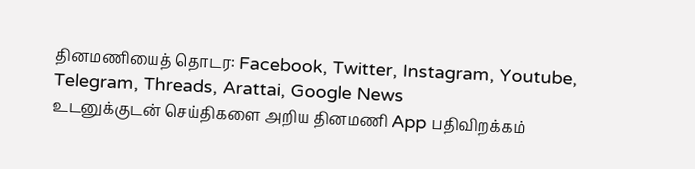தினமணியைத் தொடர: Facebook, Twitter, Instagram, Youtube, Telegram, Threads, Arattai, Google News
உடனுக்குடன் செய்திகளை அறிய தினமணி App பதிவிறக்கம்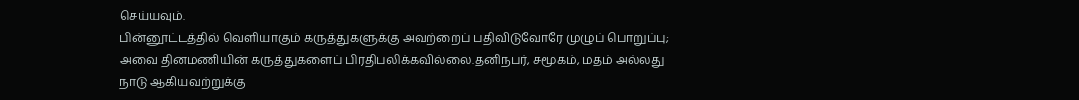செய்யவும்.
பின்னூட்டத்தில் வெளியாகும் கருத்துகளுக்கு அவற்றைப் பதிவிடுவோரே முழுப் பொறுப்பு; அவை தினமணியின் கருத்துகளைப் பிரதிபலிக்கவில்லை.தனிநபர், சமூகம், மதம் அல்லது நாடு ஆகியவற்றுக்கு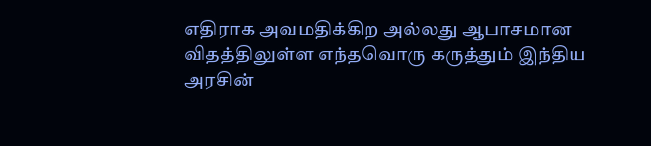எதிராக அவமதிக்கிற அல்லது ஆபாசமான விதத்திலுள்ள எந்தவொரு கருத்தும் இந்திய அரசின்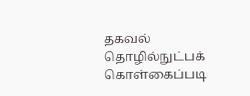தகவல் தொழில்நுட்பக் கொள்கைப்படி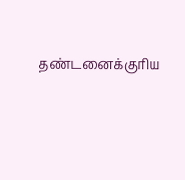தண்டனைக்குரிய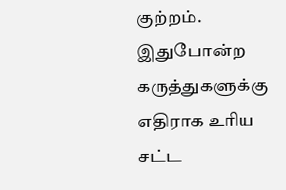குற்றம். இதுபோன்ற கருத்துகளுக்கு எதிராக உரிய சட்ட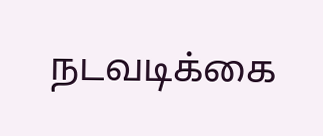நடவடிக்கை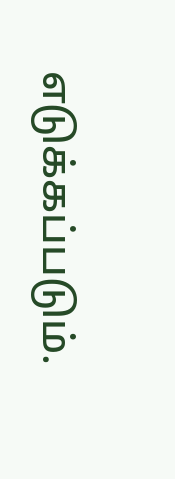எடுக்கப்படும்.